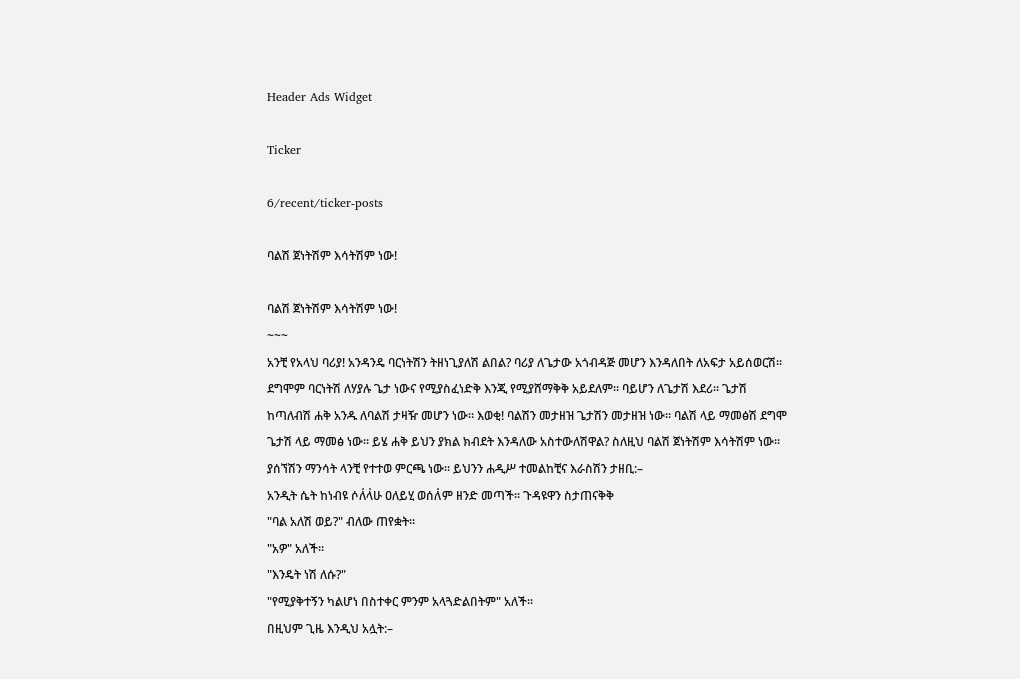Header Ads Widget

Ticker

6/recent/ticker-posts

ባልሽ ጀነትሽም እሳትሽም ነው!

ባልሽ ጀነትሽም እሳትሽም ነው!
~~~
አንቺ የአላህ ባሪያ! አንዳንዴ ባርነትሽን ትዘነጊያለሽ ልበል? ባሪያ ለጌታው አጎብዳጅ መሆን እንዳለበት ለአፍታ አይሰወርሽ። ደግሞም ባርነትሽ ለሃያሉ ጌታ ነውና የሚያስፈነድቅ እንጂ የሚያሸማቅቅ አይደለም። ባይሆን ለጌታሽ እደሪ። ጌታሽ ከጣለብሽ ሐቅ አንዱ ለባልሽ ታዛዥ መሆን ነው። እወቂ! ባልሽን መታዘዝ ጌታሽን መታዘዝ ነው። ባልሽ ላይ ማመፅሽ ደግሞ ጌታሽ ላይ ማመፅ ነው። ይሄ ሐቅ ይህን ያክል ክብደት እንዳለው አስተውለሽዋል? ስለዚህ ባልሽ ጀነትሽም እሳትሽም ነው። ያሰኘሽን ማንሳት ላንቺ የተተወ ምርጫ ነው። ይህንን ሐዲሥ ተመልከቺና እራስሽን ታዘቢ:–
አንዲት ሴት ከነብዩ ሶለ፞ላ፞ሁ ዐለይሂ ወሰለ፞ም ዘንድ መጣች። ጉዳዩዋን ስታጠናቅቅ
"ባል አለሽ ወይ?" ብለው ጠየቋት።
"አዎ" አለች።
"እንዴት ነሽ ለሱ?"
"የሚያቅተኝን ካልሆነ በስተቀር ምንም አላጓድልበትም" አለች።
በዚህም ጊዜ እንዲህ አሏት:–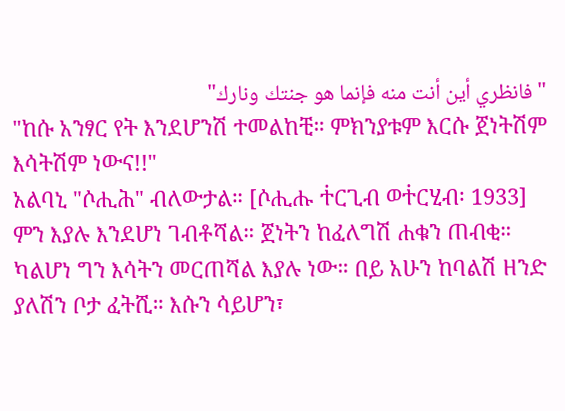"فانظري أين أنت منه فإنما هو جنتك ونارك"
"ከሱ አንፃር የት እንደሆንሽ ተመልከቺ። ምክንያቱም እርሱ ጀነትሽም እሳትሽም ነውና!!"
አልባኒ "ሶሒሕ" ብለውታል። [ሶሒሑ ተ፞ርጊብ ወተ፞ርሂብ፡ 1933]
ምን እያሉ እንደሆነ ገብቶሻል። ጀነትን ከፈለግሽ ሐቁን ጠብቂ። ካልሆነ ግን እሳትን መርጠሻል እያሉ ነው። በይ አሁን ከባልሽ ዘንድ ያለሽን ቦታ ፈትሺ። እሱን ሳይሆን፣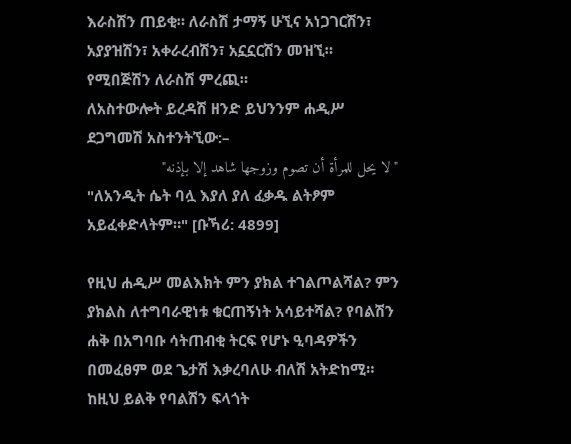እራስሽን ጠይቂ። ለራስሽ ታማኝ ሁኚና አነጋገርሽን፣ አያያዝሽን፣ አቀራረብሽን፣ አኗኗርሽን መዝኚ። የሚበጅሽን ለራስሽ ምረጪ።
ለአስተውሎት ይረዳሽ ዘንድ ይህንንም ሐዲሥ ደጋግመሽ አስተንትኚው:–
"لا يحل للمرأة أن تصوم وزوجها شاهد إلا بإذنه"
"ለአንዲት ሴት ባሏ እያለ ያለ ፈቃዱ ልትፆም አይፈቀድላትም።" [ቡኻሪ: 4899]

የዚህ ሐዲሥ መልእክት ምን ያክል ተገልጦልሻል? ምን ያክልስ ለተግባራዊነቱ ቁርጠኝነት አሳይተሻል? የባልሽን ሐቅ በአግባቡ ሳትጠብቂ ትርፍ የሆኑ ዒባዳዎችን በመፈፀም ወደ ጌታሽ እቃረባለሁ ብለሽ አትድከሚ። ከዚህ ይልቅ የባልሽን ፍላጎት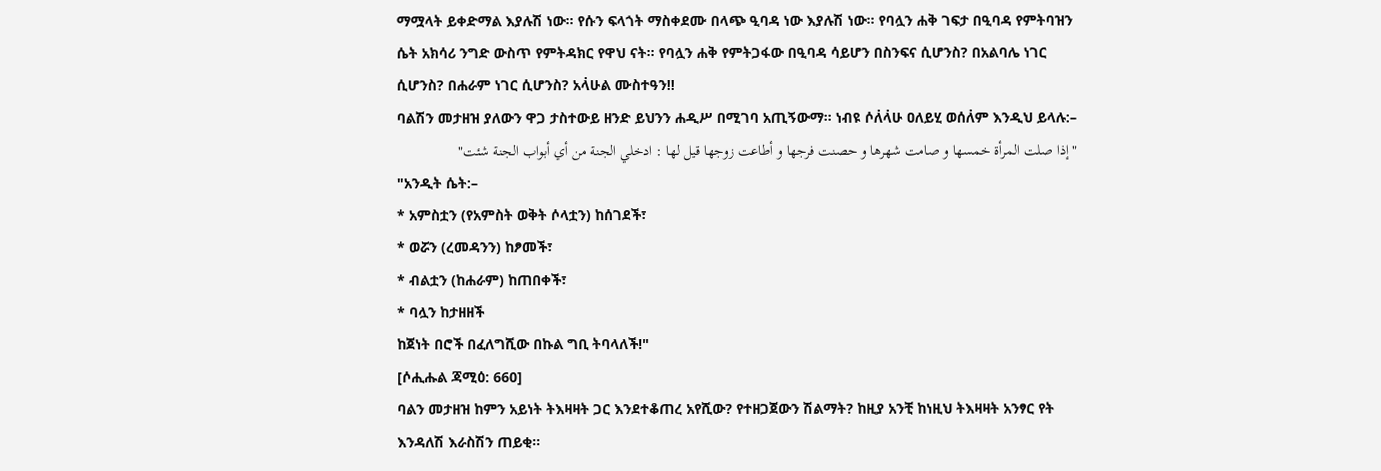ማሟላት ይቀድማል እያሉሽ ነው። የሱን ፍላጎት ማስቀደሙ በላጭ ዒባዳ ነው እያሉሽ ነው። የባሏን ሐቅ ገፍታ በዒባዳ የምትባዝን ሴት አክሳሪ ንግድ ውስጥ የምትዳክር የዋህ ናት። የባሏን ሐቅ የምትጋፋው በዒባዳ ሳይሆን በስንፍና ሲሆንስ? በአልባሌ ነገር ሲሆንስ? በሐራም ነገር ሲሆንስ? አላ፞ሁል ሙስተዓን!!
ባልሽን መታዘዝ ያለውን ዋጋ ታስተውይ ዘንድ ይህንን ሐዲሥ በሚገባ አጢኝውማ። ነብዩ ሶለ፞ላ፞ሁ ዐለይሂ ወሰለ፞ም እንዲህ ይላሉ:–
"إذا صلت المرأة خمسها و صامت شهرها و حصنت فرجها و أطاعت زوجها قيل لها : ادخلي الجنة من أي أبواب الجنة شئت"
"አንዲት ሴት:–
* አምስቷን (የአምስት ወቅት ሶላቷን) ከሰገደች፣
* ወሯን (ረመዳንን) ከፆመች፣
* ብልቷን (ከሐራም) ከጠበቀች፣
* ባሏን ከታዘዘች
ከጀነት በሮች በፈለግሺው በኩል ግቢ ትባላለች!"
[ሶሒሑል ጃሚዕ: 660]
ባልን መታዘዝ ከምን አይነት ትእዛዛት ጋር እንደተቆጠረ አየሺው? የተዘጋጀውን ሽልማት? ከዚያ አንቺ ከነዚህ ትእዛዛት አንፃር የት እንዳለሽ እራስሽን ጠይቂ።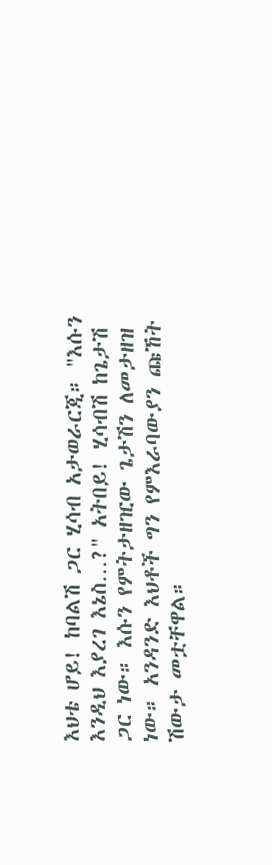እህቴ ሆይ! ከባልሽ ጋር ሂሳብ አታወራርጂ። "እሱን እንዲህ እያረገ እኔስ…?" አትበይ! ሂሳብሽ ከጌታሽ ጋር ነው። እሱን የምትታዘዢው ጌታሽን ለመታዘዝ ነው። አንዳንድ እህቶች ግን የምእራባውያን ጩኸት ሽውታ መቷቸዋል።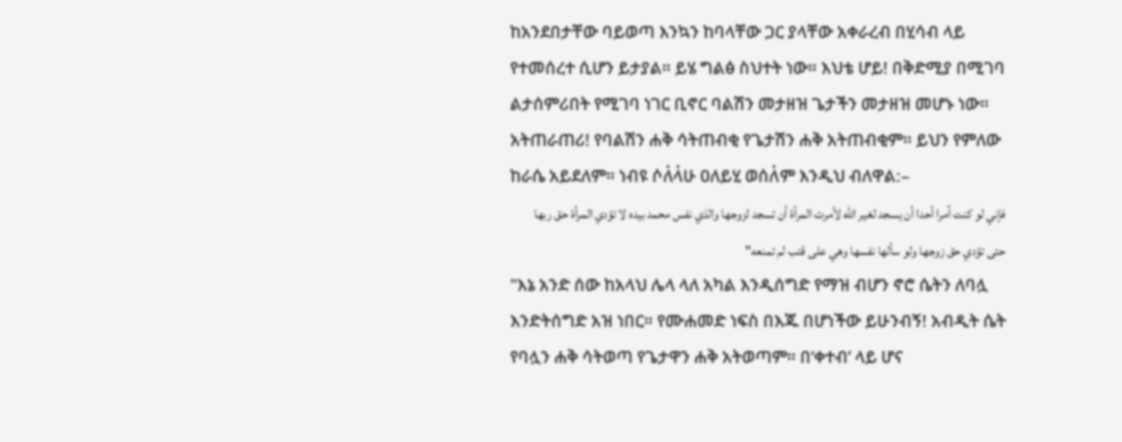ከአንደበታቸው ባይወጣ እንኳን ከባላቸው ጋር ያላቸው አቀራረብ በሂሳብ ላይ የተመሰረተ ሲሆን ይታያል። ይሄ ግልፅ ስህተት ነው። እህቴ ሆይ! በቅድሚያ በሚገባ ልታሰምሪበት የሚገባ ነገር ቢኖር ባልሽን መታዘዝ ጌታችን መታዘዝ መሆኑ ነው። አትጠራጠሪ! የባልሽን ሐቅ ሳትጠብቂ የጌታሽን ሐቅ አትጠብቂም። ይህን የምለው ከራሴ አይደለም። ነብዩ ሶለ፞ላ፞ሁ ዐለይሂ ወሰለ፞ም እንዲህ ብለዋል:–
فإني لو كنت آمرا أحدا أن يسجد لغير الله لأمرت المرأة أن تسجد لزوجها والذي نفس محمد بيده لا تؤدي المرأة حق ربها حتى تؤدي حق زوجها ولو سألها نفسها وهي على قتب لم تمنعه"
"እኔ አንድ ሰው ከአላህ ሌላ ላለ አካል እንዲሰግድ የማዝ ብሆን ኖሮ ሴትን ለባሏ እንድትሰግድ አዝ ነበር። የሙሐመድ ነፍስ በእጁ በሆነችው ይሁንብኝ! አብዲት ሴት የባሏን ሐቅ ሳትወጣ የጌታዋን ሐቅ አትወጣም። በ‘ቀተብ’ ላይ ሆና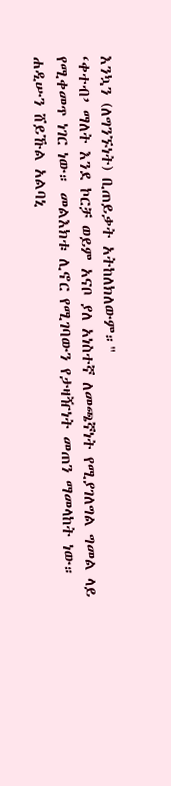እንኳን (ለግንኙነት) ቢጠይቃት አትከለክለውም።"
‘ቀተብ’ ማለት እንደ ኮርቻ ወይም አናቦ ያለ አነስተኛ ለመጫኛነት የሚያገለግል ግመል ላይ የሚቀመጥ ነገር ነው። መልእክቱ ሊኖር የሚገባውን የታዛዥነት መጠን ማመላከት ነው።
ሐዲሡን ሸይኹል አልባኒ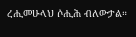ረሒመሁላህ ሶሒሕ ብለውታል።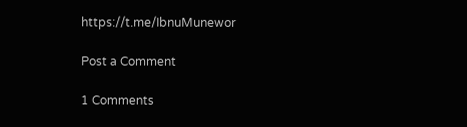https://t.me/IbnuMunewor

Post a Comment

1 Comments